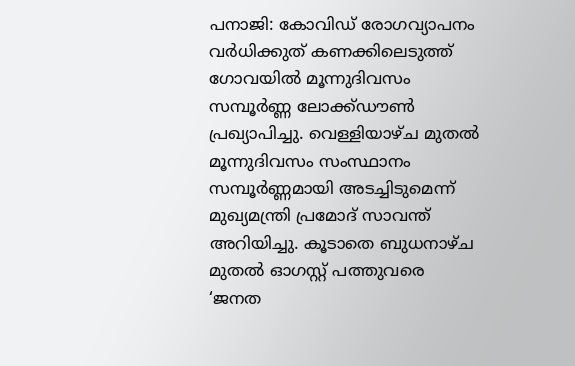പനാജി: കോവിഡ് രോഗവ്യാപനം വർധിക്കുത് കണക്കിലെടുത്ത് ഗോവയിൽ മൂന്നുദിവസം സമ്പൂർണ്ണ ലോക്ക്ഡൗൺ പ്രഖ്യാപിച്ചു. വെള്ളിയാഴ്ച മുതൽ മൂന്നുദിവസം സംസ്ഥാനം സമ്പൂർണ്ണമായി അടച്ചിടുമെന്ന് മുഖ്യമന്ത്രി പ്രമോദ് സാവന്ത് അറിയിച്ചു. കൂടാതെ ബുധനാഴ്ച മുതൽ ഓഗസ്റ്റ് പത്തുവരെ ‘ജനത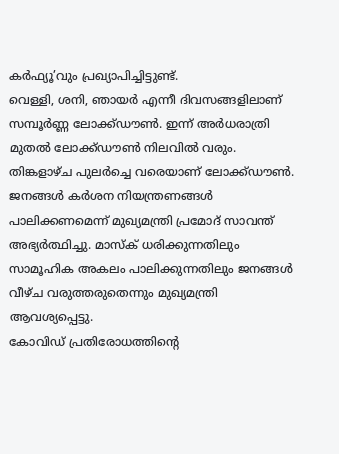കർഫ്യൂ’വും പ്രഖ്യാപിച്ചിട്ടുണ്ട്.
വെള്ളി, ശനി, ഞായർ എന്നീ ദിവസങ്ങളിലാണ് സമ്പൂർണ്ണ ലോക്ക്ഡൗൺ. ഇന്ന് അർധരാത്രി മുതൽ ലോക്ക്ഡൗൺ നിലവിൽ വരും. തിങ്കളാഴ്ച പുലർച്ചെ വരെയാണ് ലോക്ക്ഡൗൺ. ജനങ്ങൾ കർശന നിയന്ത്രണങ്ങൾ പാലിക്കണമെന്ന് മുഖ്യമന്ത്രി പ്രമോദ് സാവന്ത് അഭ്യർത്ഥിച്ചു. മാസ്ക് ധരിക്കുന്നതിലും സാമൂഹിക അകലം പാലിക്കുന്നതിലും ജനങ്ങൾ വീഴ്ച വരുത്തരുതെന്നും മുഖ്യമന്ത്രി ആവശ്യപ്പെട്ടു.
കോവിഡ് പ്രതിരോധത്തിന്റെ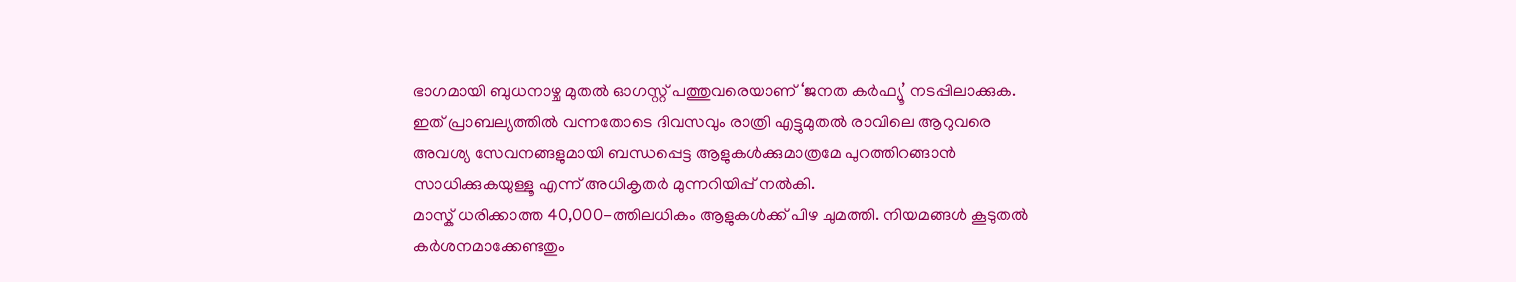ഭാഗമായി ബുധനാഴ്ച മുതൽ ഓഗസ്റ്റ് പത്തുവരെയാണ് ‘ജനത കർഫ്യൂ’ നടപ്പിലാക്കുക. ഇത് പ്രാബല്യത്തിൽ വന്നതോടെ ദിവസവും രാത്രി എട്ടുമുതൽ രാവിലെ ആറുവരെ അവശ്യ സേവനങ്ങളുമായി ബന്ധപ്പെട്ട ആളുകൾക്കുമാത്രമേ പുറത്തിറങ്ങാൻ സാധിക്കുകയുള്ളൂ എന്ന് അധികൃതർ മുന്നറിയിപ്പ് നൽകി.
മാസ്ക് ധരിക്കാത്ത 40,000-ത്തിലധികം ആളുകൾക്ക് പിഴ ചുമത്തി. നിയമങ്ങൾ കൂടുതൽ കർശനമാക്കേണ്ടതും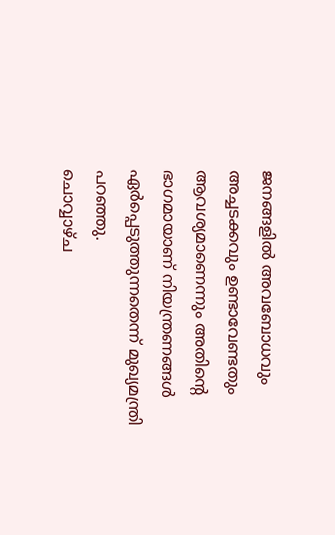ജനങ്ങളിൽ അവബോധവും അച്ചടക്കവും ഉണ്ടാവേണ്ടതും ആവശ്യമാണെന്നും അതിന്റെ ഭാഗമായാണ് നിയന്ത്രണങ്ങൾ ഏർപ്പെടുത്തുന്നതെന്ന് മുഖ്യമന്ത്രി പറഞ്ഞു.
ചൊവ്വാഴ്ച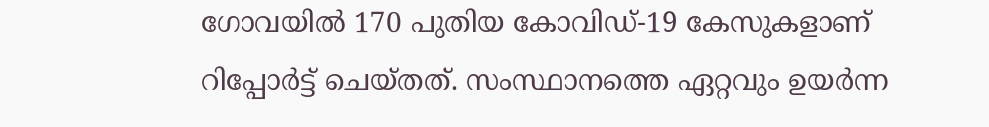ഗോവയിൽ 170 പുതിയ കോവിഡ്-19 കേസുകളാണ് റിപ്പോർട്ട് ചെയ്തത്. സംസ്ഥാനത്തെ ഏറ്റവും ഉയർന്ന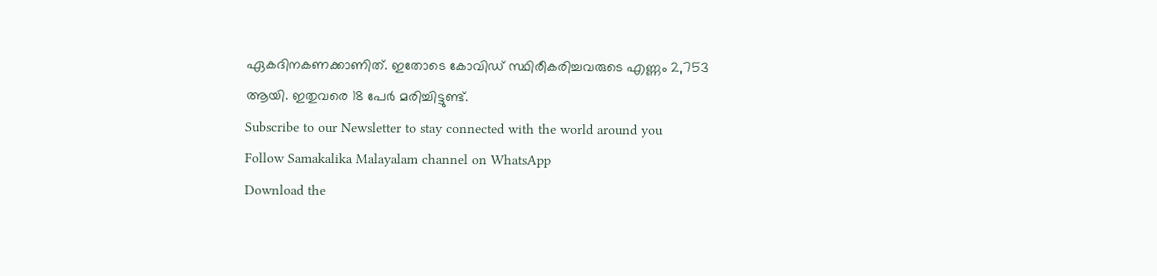ഏകദിനകണക്കാണിത്. ഇതോടെ കോവിഡ് സ്ഥിരീകരിച്ചവരുടെ എണ്ണം 2,753 ആയി. ഇതുവരെ 18 പേർ മരിച്ചിട്ടുണ്ട്.
Subscribe to our Newsletter to stay connected with the world around you
Follow Samakalika Malayalam channel on WhatsApp
Download the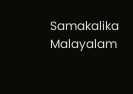Samakalika Malayalam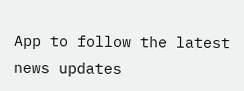App to follow the latest news updates